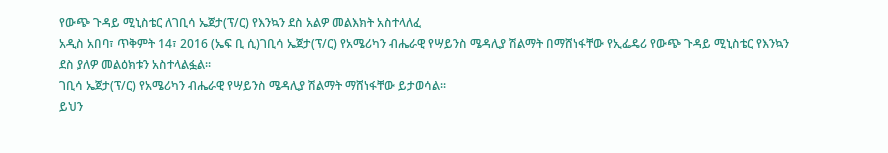የውጭ ጉዳይ ሚኒስቴር ለገቢሳ ኤጀታ(ፕ/ር) የእንኳን ደስ አልዎ መልእክት አስተላለፈ
አዲስ አበባ፣ ጥቅምት 14፣ 2016 (ኤፍ ቢ ሲ)ገቢሳ ኤጀታ(ፕ/ር) የአሜሪካን ብሔራዊ የሣይንስ ሜዳሊያ ሽልማት በማሸነፋቸው የኢፌዴሪ የውጭ ጉዳይ ሚኒስቴር የእንኳን ደስ ያለዎ መልዕክቱን አስተላልፏል፡፡
ገቢሳ ኤጀታ(ፕ/ር) የአሜሪካን ብሔራዊ የሣይንስ ሜዳሊያ ሽልማት ማሸነፋቸው ይታወሳል፡፡
ይህን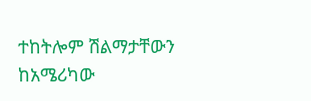ተከትሎም ሽልማታቸውን ከአሜሪካው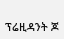ፕሬዚዳንት ጆ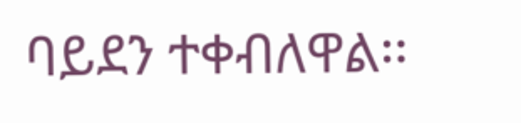ባይደን ተቀብለዋል፡፡